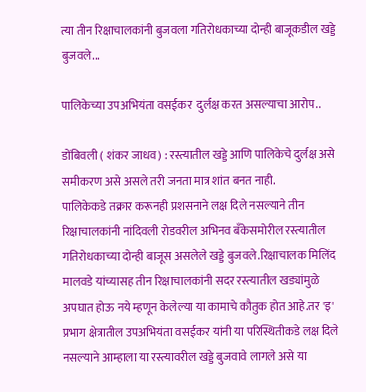त्या तीन रिक्षाचालकांनी बुजवला गतिरोधकाच्या दोन्ही बाजूकडील खड्डे बुजवले...

पालिकेच्या उपअभियंता वसईकर  दुर्लक्ष करत असल्याचा आरोप..

डोंबिवली ( शंकर जाधव) : रस्त्यातील खड्डे आणि पालिकेचे दुर्लक्ष असे समीकरण असे असले तरी जनता मात्र शांत बनत नाही.
पालिकेकडे तक्रार करूनही प्रशसनाने लक्ष दिले नसल्याने तीन रिक्षाचालकांनी नांदिवली रोडवरील अभिनव बँकेसमोरील रस्त्यातील गतिरोधकाच्या दोन्ही बाजूस असलेले खड्डे बुजवले.रिक्षाचालक मिलिंद मालवडे यांच्यासह तीन रिक्षाचालकांनी सदर रस्त्यातील खड्यांमुळे अपघात होऊ नये म्हणून केलेल्या या कामाचे कौतुक होत आहे.तर 'इ' प्रभाग क्षेत्रातील उपअभियंता वसईकर यांनी या परिस्थितीकडे लक्ष दिले नसल्याने आम्हाला या रस्त्यावरील खड्डे बुजवावे लागले असे या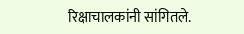रिक्षाचालकांनी सांगितले.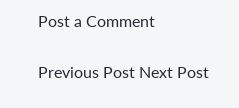Post a Comment

Previous Post Next Post